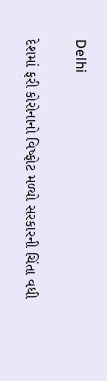Delhi

દેશમાં ફરી કોરોનાનો વિષ્ફોટ મળ્યો સરકારની ચિંતા વધી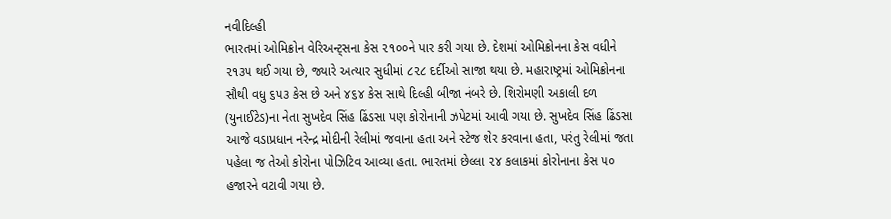નવીદિલ્હી
ભારતમાં ઓમિક્રોન વેરિઅન્ટ્‌સના કેસ ૨૧૦૦ને પાર કરી ગયા છે. દેશમાં ઓમિક્રોનના કેસ વધીને ૨૧૩૫ થઈ ગયા છે, જ્યારે અત્યાર સુધીમાં ૮૨૮ દર્દીઓ સાજા થયા છે. મહારાષ્ટ્રમાં ઓમિક્રોનના સૌથી વધુ ૬૫૩ કેસ છે અને ૪૬૪ કેસ સાથે દિલ્હી બીજા નંબરે છે. શિરોમણી અકાલી દળ (યુનાઈટેડ)ના નેતા સુખદેવ સિંહ ઢિંડસા પણ કોરોનાની ઝપેટમાં આવી ગયા છે. સુખદેવ સિંહ ઢિંડસા આજે વડાપ્રધાન નરેન્દ્ર મોદીની રેલીમાં જવાના હતા અને સ્ટેજ શેર કરવાના હતા, પરંતુ રેલીમાં જતા પહેલા જ તેઓ કોરોના પોઝિટિવ આવ્યા હતા. ભારતમાં છેલ્લા ૨૪ કલાકમાં કોરોનાના કેસ ૫૦ હજારને વટાવી ગયા છે.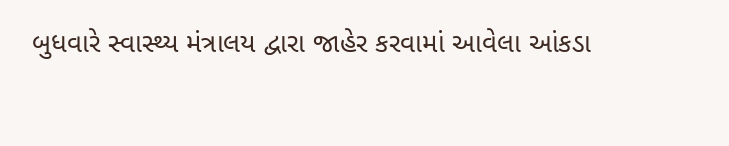બુધવારે સ્વાસ્થ્ય મંત્રાલય દ્વારા જાહેર કરવામાં આવેલા આંકડા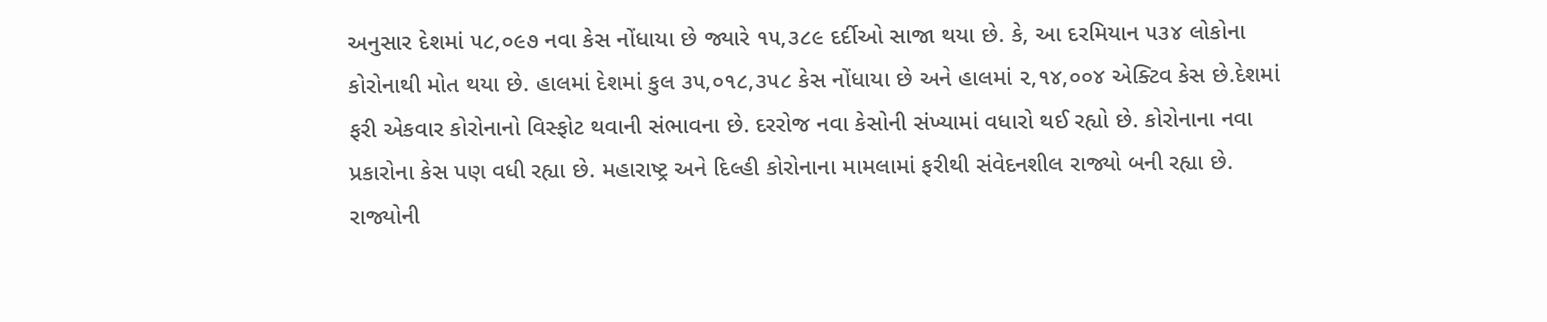અનુસાર દેશમાં ૫૮,૦૯૭ નવા કેસ નોંધાયા છે જ્યારે ૧૫,૩૮૯ દર્દીઓ સાજા થયા છે. કે, આ દરમિયાન ૫૩૪ લોકોના કોરોનાથી મોત થયા છે. હાલમાં દેશમાં કુલ ૩૫,૦૧૮,૩૫૮ કેસ નોંધાયા છે અને હાલમાં ૨,૧૪,૦૦૪ એક્ટિવ કેસ છે.દેશમાં ફરી એકવાર કોરોનાનો વિસ્ફોટ થવાની સંભાવના છે. દરરોજ નવા કેસોની સંખ્યામાં વધારો થઈ રહ્યો છે. કોરોનાના નવા પ્રકારોના કેસ પણ વધી રહ્યા છે. મહારાષ્ટ્ર અને દિલ્હી કોરોનાના મામલામાં ફરીથી સંવેદનશીલ રાજ્યો બની રહ્યા છે. રાજ્યોની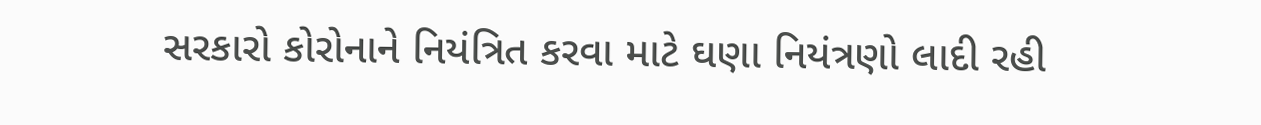સરકારો કોરોનાને નિયંત્રિત કરવા માટે ઘણા નિયંત્રણો લાદી રહી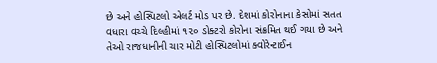છે અને હોસ્પિટલો એલર્ટ મોડ પર છે. દેશમાં કોરોનાના કેસોમાં સતત વધારા વચ્ચે દિલ્હીમાં ૧૨૦ ડોક્ટરો કોરોના સંક્રમિત થઈ ગયા છે અને તેઓ રાજધાનીની ચાર મોટી હોસ્પિટલોમાં ક્વોરેન્ટાઈન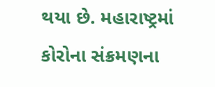થયા છે. મહારાષ્ટ્રમાં કોરોના સંક્રમણના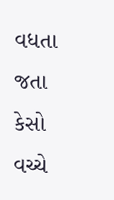વધતા જતા કેસો વચ્ચે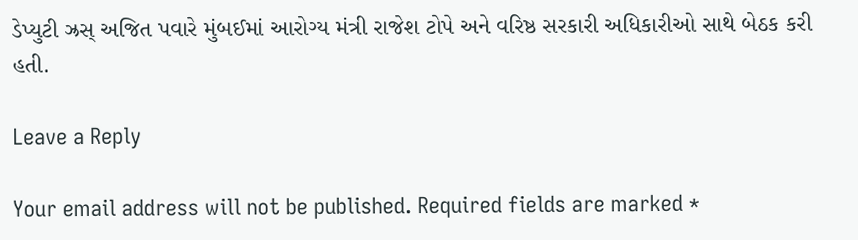ડેપ્યુટી ઝ્રસ્ અજિત પવારે મુંબઈમાં આરોગ્ય મંત્રી રાજેશ ટોપે અને વરિષ્ઠ સરકારી અધિકારીઓ સાથે બેઠક કરી હતી.

Leave a Reply

Your email address will not be published. Required fields are marked *